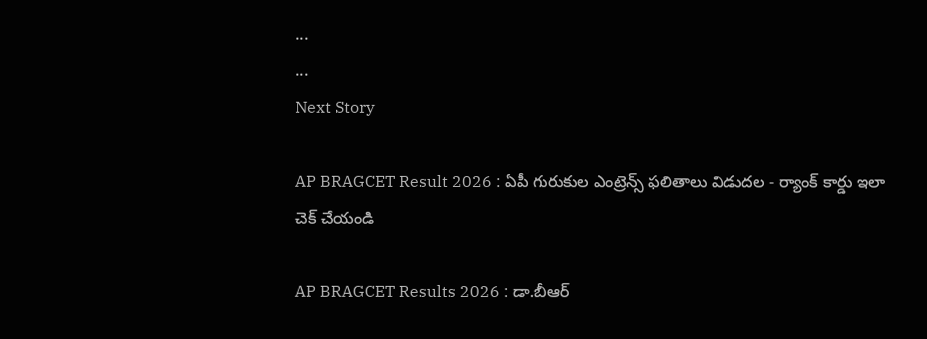...
...
Next Story

AP BRAGCET Result 2026 : ఏపీ గురుకుల ఎంట్రెన్స్ ఫలితాలు విడుదల - ర్యాంక్ కార్డు ఇలా చెక్ చేయండి

AP BRAGCET Results 2026 : డా.బీఆర్‌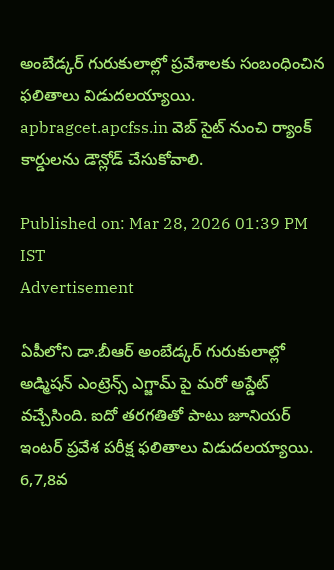అంబేడ్కర్‌ గురుకులాల్లో ప్రవేశాలకు సంబంధించిన ఫలితాలు విడుదలయ్యాయి. apbragcet.apcfss.in వెబ్ సైట్ నుంచి ర్యాంక్ కార్డులను డౌన్లోడ్ చేసుకోవాలి.

Published on: Mar 28, 2026 01:39 PM IST
Advertisement

ఏపీలోని డా.బీఆర్‌ అంబేడ్కర్‌ గురుకులాల్లో అడ్మిషన్ ఎంట్రెన్స్ ఎగ్జామ్ పై మరో అప్డేట్ వచ్చేసింది. ఐదో తరగతితో పాటు జూనియర్ ఇంటర్ ప్రవేశ పరీక్ష ఫలితాలు విడుదలయ్యాయి. 6,7,8వ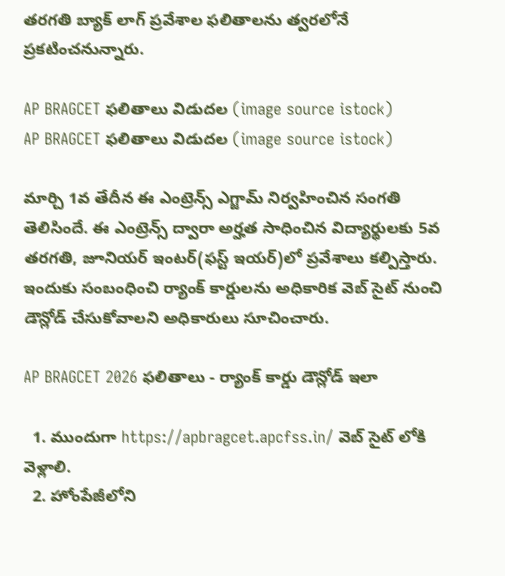తరగతి బ్యాక్ లాగ్ ప్రవేశాల ఫలితాలను త్వరలోనే ప్రకటించనున్నారు.

AP BRAGCET ఫలితాలు విడుదల (image source istock)
AP BRAGCET ఫలితాలు విడుదల (image source istock)

మార్చి 1వ తేదీన ఈ ఎంట్రెన్స్ ఎగ్జామ్ నిర్వహించిన సంగతి తెలిసిందే. ఈ ఎంట్రెన్స్ ద్వారా అర్హత సాధించిన విద్యార్థులకు 5వ తరగతి, జూనియర్‌ ఇంటర్‌(ఫస్ట్ ఇయర్)లో ప్రవేశాలు కల్పిస్తారు. ఇందుకు సంబంధించి ర్యాంక్ కార్డులను అధికారిక వెబ్ సైట్ నుంచి డౌన్లోడ్ చేసుకోవాలని అధికారులు సూచించారు.

AP BRAGCET 2026 ఫలితాలు - ర్యాంక్ కార్డు డౌన్లోడ్ ఇలా

  1. ముందుగా https://apbragcet.apcfss.in/ వెబ్ సైట్ లోకి వెళ్లాలి.
  2. హోంపేజీలోని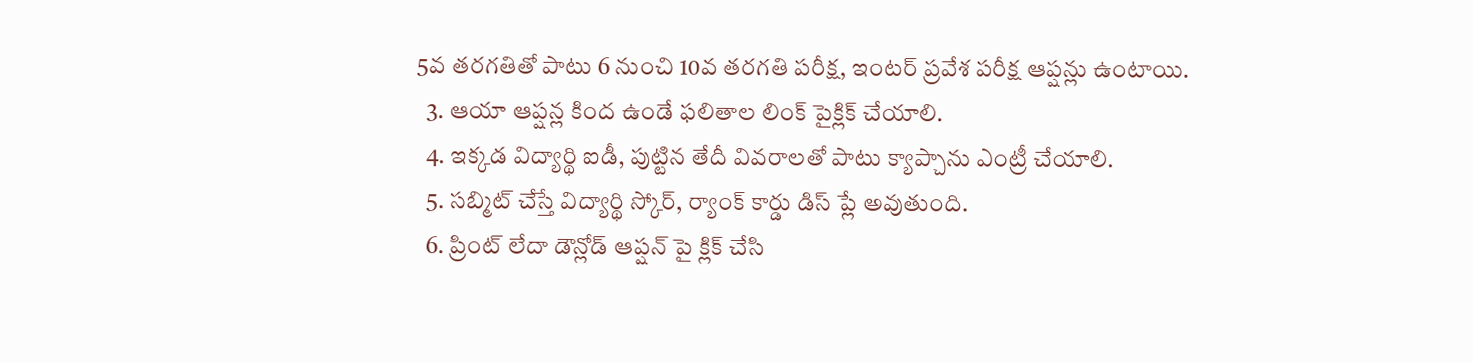5వ తరగతితో పాటు 6 నుంచి 10వ తరగతి పరీక్ష, ఇంటర్ ప్రవేశ పరీక్ష ఆప్షన్లు ఉంటాయి.
  3. ఆయా ఆప్షన్ల కింద ఉండే ఫలితాల లింక్ పైక్లిక్ చేయాలి.
  4. ఇక్కడ విద్యార్థి ఐడీ, పుట్టిన తేదీ వివరాలతో పాటు క్యాప్చాను ఎంట్రీ చేయాలి.
  5. సబ్మిట్ చేస్తే విద్యార్థి స్కోర్, ర్యాంక్ కార్డు డిస్ ప్లే అవుతుంది.
  6. ప్రింట్ లేదా డౌన్లోడ్ ఆప్షన్ పై క్లిక్ చేసి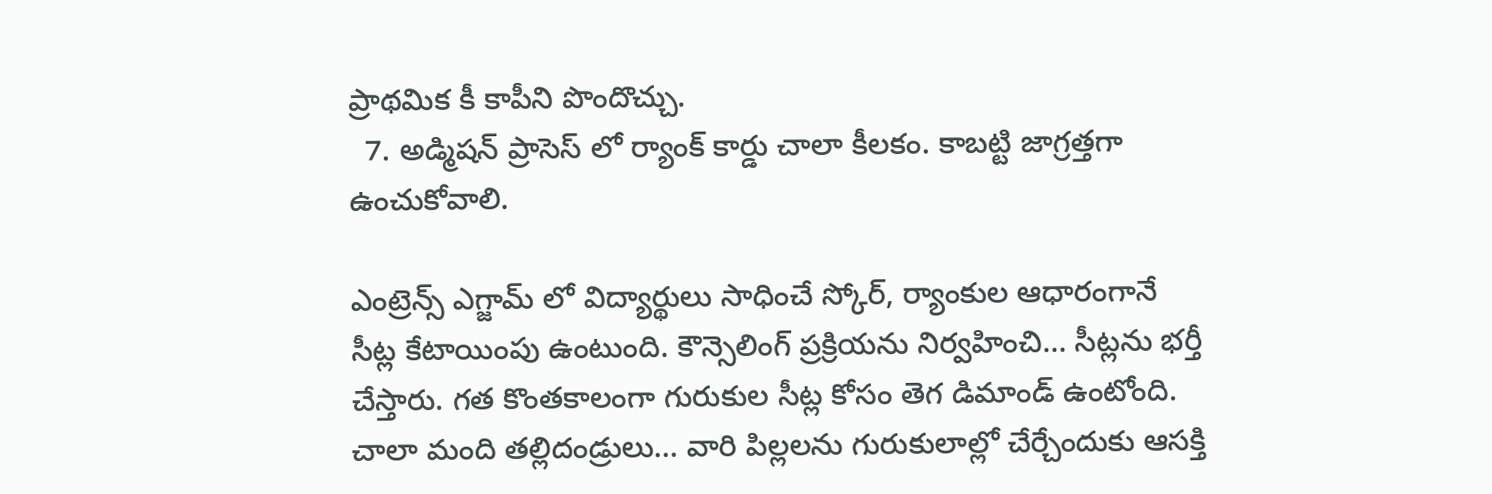ప్రాథమిక కీ కాపీని పొందొచ్చు.
  7. అడ్మిషన్ ప్రాసెస్ లో ర్యాంక్ కార్డు చాలా కీలకం. కాబట్టి జాగ్రత్తగా ఉంచుకోవాలి.

ఎంట్రెన్స్ ఎగ్జామ్ లో విద్యార్థులు సాధించే స్కోర్, ర్యాంకుల ఆధారంగానే సీట్ల కేటాయింపు ఉంటుంది. కౌన్సెలింగ్ ప్రక్రియను నిర్వహించి… సీట్లను భర్తీ చేస్తారు. గత కొంతకాలంగా గురుకుల సీట్ల కోసం తెగ డిమాండ్ ఉంటోంది. చాలా మంది తల్లిదండ్రులు… వారి పిల్లలను గురుకులాల్లో చేర్చేందుకు ఆసక్తి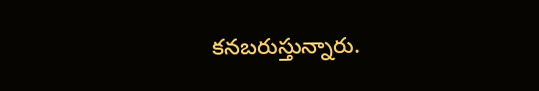కనబరుస్తున్నారు.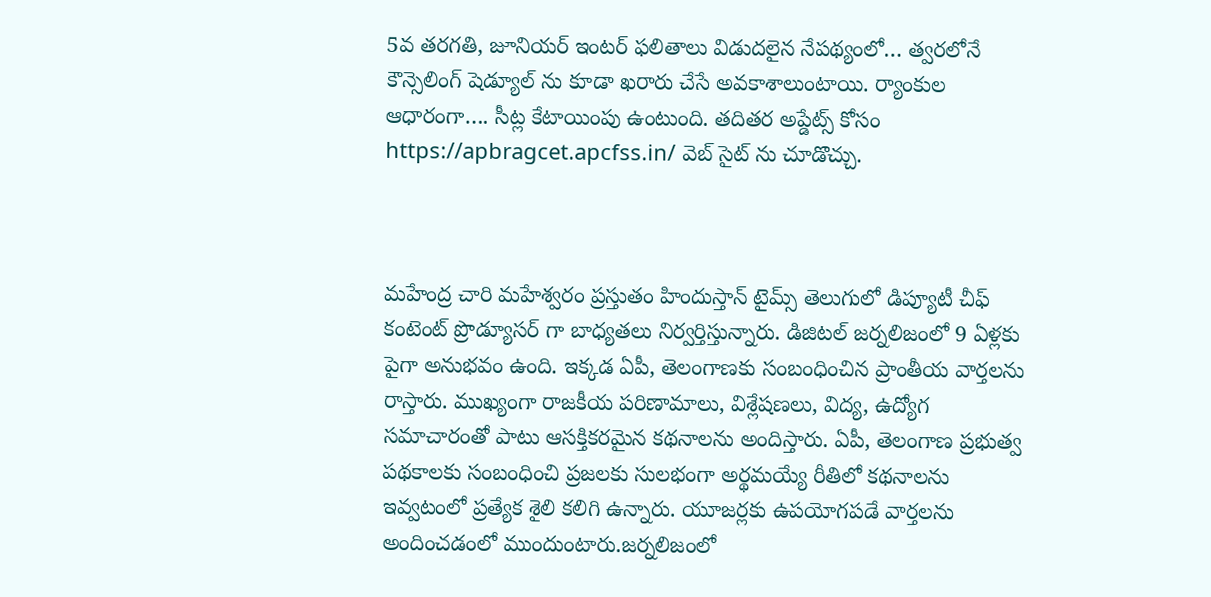5వ తరగతి, జూనియర్ ఇంటర్ ఫలితాలు విడుదలైన నేపథ్యంలో… త్వరలోనే కౌన్సెలింగ్ షెడ్యూల్ ను కూడా ఖరారు చేసే అవకాశాలుంటాయి. ర్యాంకుల ఆధారంగా…. సీట్ల కేటాయింపు ఉంటుంది. తదితర అప్డేట్స్ కోసం https://apbragcet.apcfss.in/ వెబ్ సైట్ ను చూడొచ్చు.



మహేంద్ర చారి మహేశ్వరం ప్రస్తుతం హిందుస్తాన్ టైమ్స్ తెలుగులో డిప్యూటీ చీఫ్ కంటెంట్ ప్రొడ్యూసర్ గా బాధ్యతలు నిర్వర్తిస్తున్నారు. డిజిటల్ జర్నలిజంలో 9 ఏళ్లకు పైగా అనుభవం ఉంది. ఇక్కడ ఏపీ, తెలంగాణకు సంబంధించిన ప్రాంతీయ వార్తలను రాస్తారు. ముఖ్యంగా రాజకీయ పరిణామాలు, విశ్లేషణలు, విద్య, ఉద్యోగ సమాచారంతో పాటు ఆసక్తికరమైన కథనాలను అందిస్తారు. ఏపీ, తెలంగాణ ప్రభుత్వ పథకాలకు సంబంధించి ప్రజలకు సులభంగా అర్థమయ్యే రీతిలో కథనాలను ఇవ్వటంలో ప్రత్యేక శైలి కలిగి ఉన్నారు. యూజర్లకు ఉపయోగపడే వార్తలను అందించడంలో ముందుంటారు.జర్నలిజంలో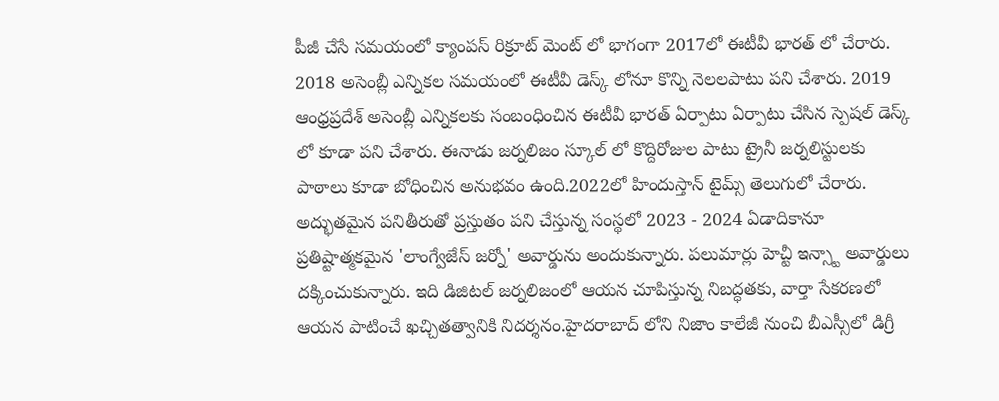పీజీ చేసే సమయంలో క్యాంపస్ రిక్రూట్ మెంట్ లో భాగంగా 2017లో ఈటీవీ భారత్ లో చేరారు. 2018 అసెంబ్లీ ఎన్నికల సమయంలో ఈటీవీ డెస్క్ లోనూ కొన్ని నెలలపాటు పని చేశారు. 2019 ఆంధ్రప్రదేశ్ అసెంబ్లీ ఎన్నికలకు సంబంధించిన ఈటీవీ భారత్ ఏర్పాటు ఏర్పాటు చేసిన స్పెషల్ డెస్క్ లో కూడా పని చేశారు. ఈనాడు జర్నలిజం స్కూల్ లో కొద్దిరోజుల పాటు ట్రైనీ జర్నలిస్టులకు పాఠాలు కూడా బోధించిన అనుభవం ఉంది.2022లో హిందుస్తాన్ టైమ్స్ తెలుగులో చేరారు. అద్భుతమైన పనితీరుతో ప్రస్తుతం పని చేస్తున్న సంస్థలో 2023 - 2024 ఏడాదికానూ ప్రతిష్టాత్మకమైన 'లాంగ్వేజేస్ జర్నో' అవార్డును అందుకున్నారు. పలుమార్లు హెచ్టీ ఇన్స్టా అవార్డులు దక్కించుకున్నారు. ఇది డిజిటల్ జర్నలిజంలో ఆయన చూపిస్తున్న నిబద్ధతకు, వార్తా సేకరణలో ఆయన పాటించే ఖచ్చితత్వానికి నిదర్శనం.హైదరాబాద్ లోని నిజాం కాలేజీ నుంచి బీఎస్సీలో డిగ్రీ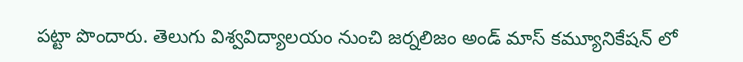పట్టా పొందారు. తెలుగు విశ్వవిద్యాలయం నుంచి జర్నలిజం అండ్ మాస్ కమ్యూనికేషన్ లో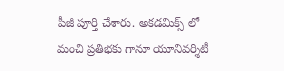పీజీ పూర్తి చేశారు. అకడమిక్స్ లో మంచి ప్రతిభకు గానూ యూనివర్శిటీ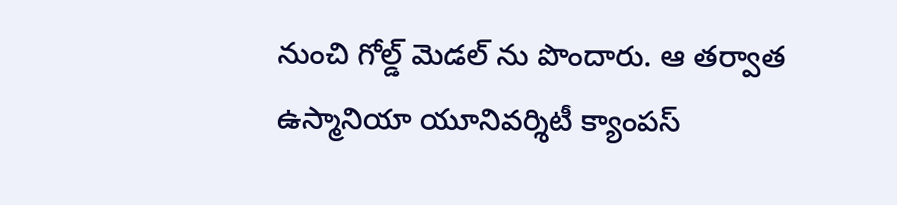నుంచి గోల్డ్ మెడల్ ను పొందారు. ఆ తర్వాత ఉస్మానియా యూనివర్శిటీ క్యాంపస్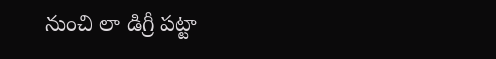నుంచి లా డిగ్రీ పట్టా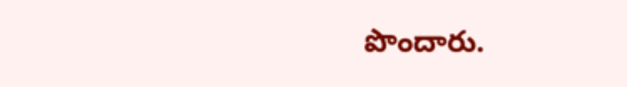పొందారు.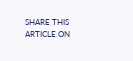SHARE THIS ARTICLE ON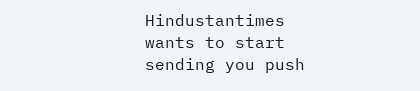Hindustantimes wants to start sending you push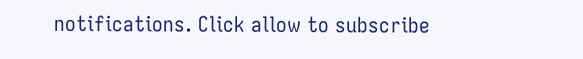notifications. Click allow to subscribe